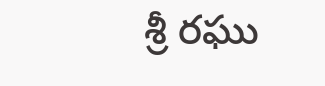శ్రీ రఘు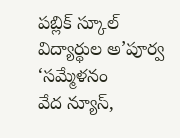పబ్లిక్ స్కూల్ విద్యార్థుల అ’పూర్వ ‘సమ్మేళనం
వేద న్యూస్,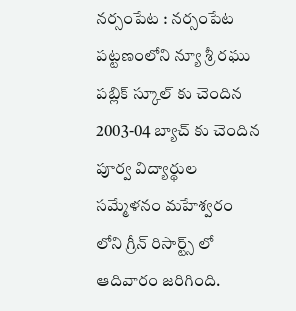నర్సంపేట : నర్సంపేట పట్టణంలోని న్యూ శ్రీ రఘు పబ్లిక్ స్కూల్ కు చెందిన 2003-04 బ్యాచ్ కు చెందిన పూర్వ విద్యార్థుల సమ్మేళనం మహేశ్వరం లోని గ్రీన్ రిసార్ట్స్ లో ఆదివారం జరిగింది.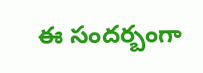ఈ సందర్బంగా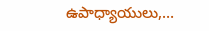ఉపాధ్యాయులు,…